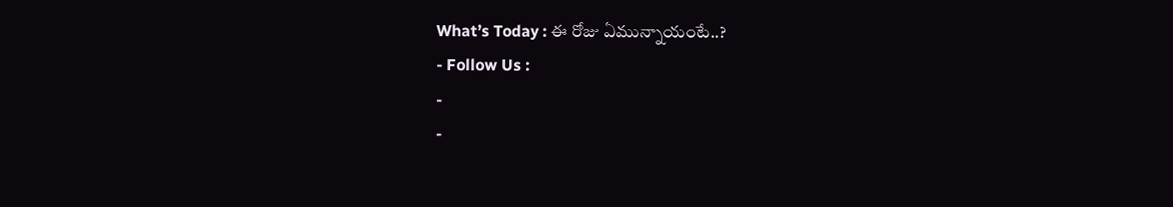What’s Today : ఈ రోజు ఏమున్నాయంటే..?
- Follow Us :
-
-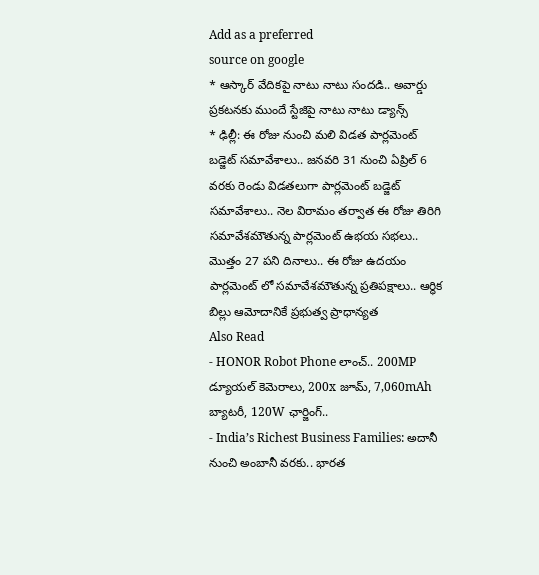Add as a preferred
source on google
* ఆస్కార్ వేదికపై నాటు నాటు సందడి.. అవార్డు ప్రకటనకు ముందే స్టేజిపై నాటు నాటు డ్యాన్స్
* ఢిల్లీ: ఈ రోజు నుంచి మలి విడత పార్లమెంట్ బడ్జెట్ సమావేశాలు.. జనవరి 31 నుంచి ఏప్రిల్ 6 వరకు రెండు విడతలుగా పార్లమెంట్ బడ్జెట్ సమావేశాలు.. నెల విరామం తర్వాత ఈ రోజు తిరిగి సమావేశమౌతున్న పార్లమెంట్ ఉభయ సభలు.. మొత్తం 27 పని దినాలు.. ఈ రోజు ఉదయం పార్లమెంట్ లో సమావేశమౌతున్న ప్రతిపక్షాలు.. ఆర్ధిక బిల్లు ఆమోదానికే ప్రభుత్వ ప్రాధాన్యత
Also Read
- HONOR Robot Phone లాంచ్.. 200MP డ్యూయల్ కెమెరాలు, 200x జూమ్, 7,060mAh బ్యాటరీ, 120W ఛార్జింగ్..
- India’s Richest Business Families: అదానీ నుంచి అంబానీ వరకు.. భారత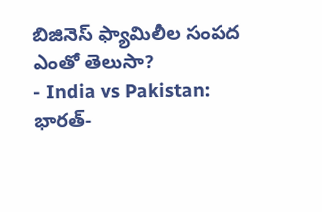బిజినెస్ ఫ్యామిలీల సంపద ఎంతో తెలుసా?
- India vs Pakistan: భారత్-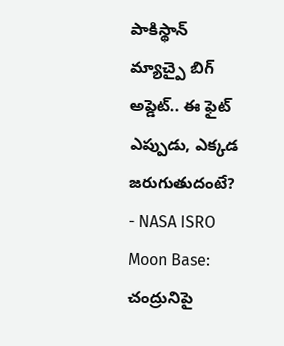పాకిస్థాన్ మ్యాచ్పై బిగ్ అప్డెట్.. ఈ ఫైట్ ఎప్పుడు, ఎక్కడ జరుగుతుదంటే?
- NASA ISRO Moon Base: చంద్రునిపై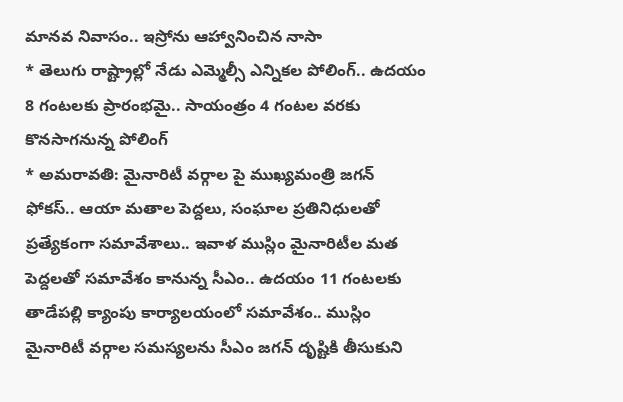మానవ నివాసం.. ఇస్రోను ఆహ్వానించిన నాసా
* తెలుగు రాష్ట్రాల్లో నేడు ఎమ్మెల్సీ ఎన్నికల పోలింగ్.. ఉదయం 8 గంటలకు ప్రారంభమై.. సాయంత్రం 4 గంటల వరకు కొనసాగనున్న పోలింగ్
* అమరావతి: మైనారిటీ వర్గాల పై ముఖ్యమంత్రి జగన్ ఫోకస్.. ఆయా మతాల పెద్దలు, సంఘాల ప్రతినిధులతో ప్రత్యేకంగా సమావేశాలు.. ఇవాళ ముస్లిం మైనారిటీల మత పెద్దలతో సమావేశం కానున్న సీఎం.. ఉదయం 11 గంటలకు తాడేపల్లి క్యాంపు కార్యాలయంలో సమావేశం.. ముస్లిం మైనారిటీ వర్గాల సమస్యలను సీఎం జగన్ దృష్టికి తీసుకుని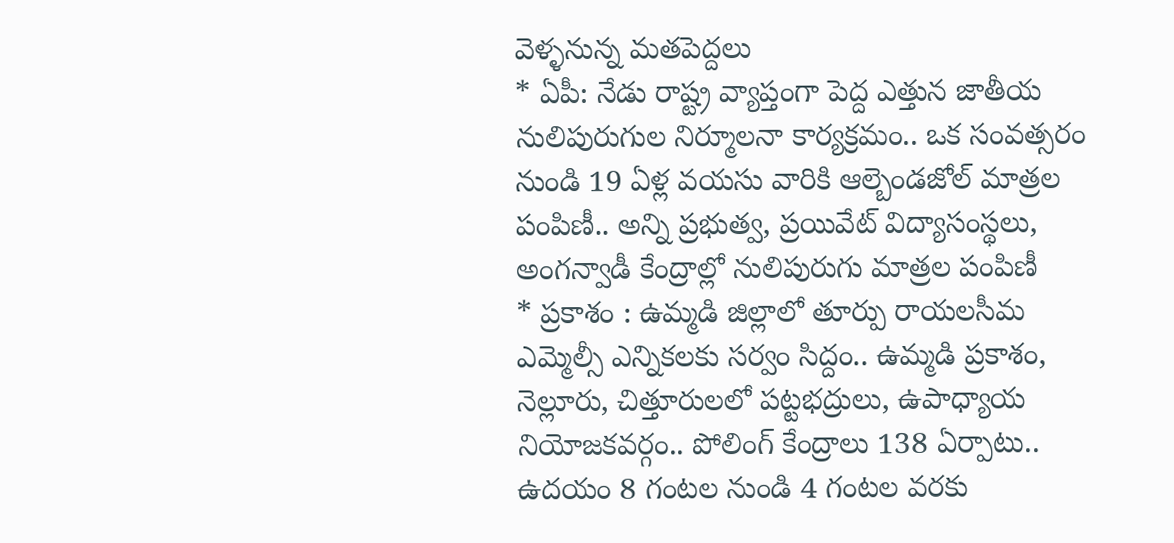వెళ్ళనున్న మతపెద్దలు
* ఏపీ: నేడు రాష్ట్ర వ్యాప్తంగా పెద్ద ఎత్తున జాతీయ నులిపురుగుల నిర్మూలనా కార్యక్రమం.. ఒక సంవత్సరం నుండి 19 ఏళ్ల వయసు వారికి ఆల్బెండజోల్ మాత్రల పంపిణీ.. అన్ని ప్రభుత్వ, ప్రయివేట్ విద్యాసంస్థలు, అంగన్వాడీ కేంద్రాల్లో నులిపురుగు మాత్రల పంపిణీ
* ప్రకాశం : ఉమ్మడి జిల్లాలో తూర్పు రాయలసీమ ఎమ్మెల్సీ ఎన్నికలకు సర్వం సిద్దం.. ఉమ్మడి ప్రకాశం, నెల్లూరు, చిత్తూరులలో పట్టభద్రులు, ఉపాధ్యాయ నియోజకవర్గం.. పోలింగ్ కేంద్రాలు 138 ఏర్పాటు.. ఉదయం 8 గంటల నుండి 4 గంటల వరకు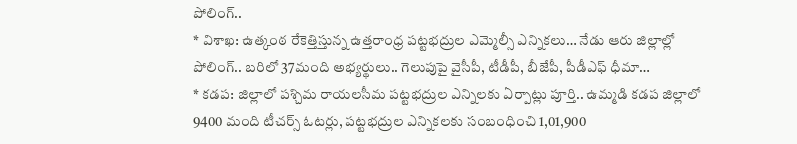పోలింగ్..
* విశాఖ: ఉత్కంఠ రేకెత్తిస్తున్న ఉత్తరాంధ్ర పట్టభద్రుల ఎమ్మెల్సీ ఎన్నికలు… నేడు ఆరు జిల్లాల్లో పోలింగ్.. బరిలో 37మంది అభ్యర్థులు.. గెలుపుపై వైసీపీ, టీడీపీ, బీజేపీ, పీడీఎఫ్ ధీమా…
* కడప: జిల్లాలో పశ్చిమ రాయలసీమ పట్టభద్రుల ఎన్నిలకు ఏర్పాట్లు పూర్తి.. ఉమ్మడి కడప జిల్లాలో 9400 మంది టీచర్స్ ఓటర్లు, పట్టభద్రుల ఎన్నికలకు సంబంధించి 1,01,900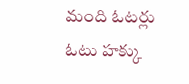మంది ఓటర్లు ఓటు హక్కు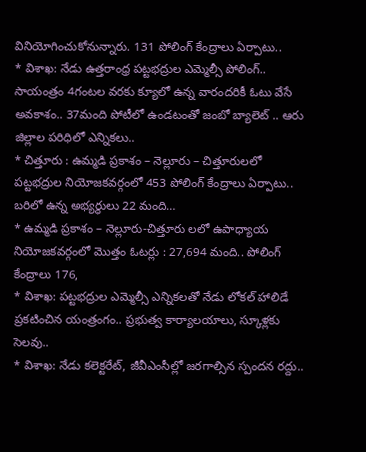వినియోగించుకోనున్నారు. 131 పోలింగ్ కేంద్రాలు ఏర్పాటు..
* విశాఖ: నేడు ఉత్తరాంధ్ర పట్టభద్రుల ఎమ్మెల్సీ పోలింగ్.. సాయంత్రం 4గంటల వరకు క్యూలో ఉన్న వారందరికీ ఓటు వేసే అవకాశం.. 37మంది పోటీలో ఉండటంతో జంబో బ్యాలెట్ .. ఆరు జిల్లాల పరిధిలో ఎన్నికలు..
* చిత్తూరు : ఉమ్మడి ప్రకాశం – నెల్లూరు – చిత్తూరులలో పట్టభద్రుల నియోజకవర్గంలో 453 పోలింగ్ కేంద్రాలు ఏర్పాటు.. బరిలో ఉన్న అభ్యర్థులు 22 మంది…
* ఉమ్మడి ప్రకాశం – నెల్లూరు-చిత్తూరు లలో ఉపాధ్యాయ నియోజకవర్గంలో మొత్తం ఓటర్లు : 27,694 మంది.. పోలింగ్ కేంద్రాలు 176,
* విశాఖ: పట్టభద్రుల ఎమ్మెల్సీ ఎన్నికలతో నేడు లోకల్ హాలిడే ప్రకటించిన యంత్రంగం.. ప్రభుత్వ కార్యాలయాలు, స్కూళ్లకు సెలవు..
* విశాఖ: నేడు కలెక్టరేట్, జీవీఎంసీల్లో జరగాల్సిన స్పందన రద్దు..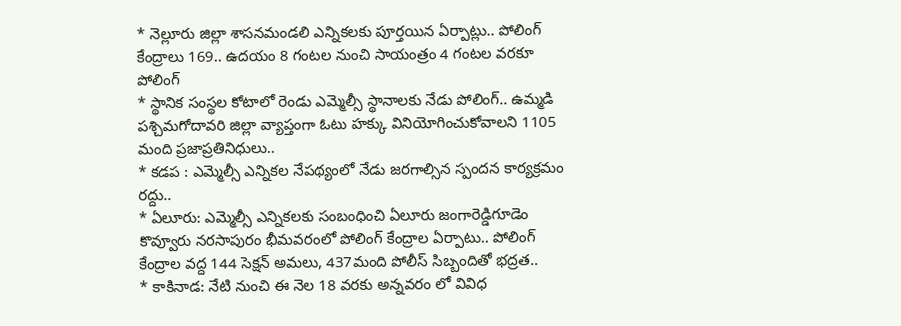* నెల్లూరు జిల్లా శాసనమండలి ఎన్నికలకు పూర్తయిన ఏర్పాట్లు.. పోలింగ్ కేంద్రాలు 169.. ఉదయం 8 గంటల నుంచి సాయంత్రం 4 గంటల వరకూ పోలింగ్
* స్థానిక సంస్థల కోటాలో రెండు ఎమ్మెల్సీ స్థానాలకు నేడు పోలింగ్.. ఉమ్మడి పశ్చిమగోదావరి జిల్లా వ్యాప్తంగా ఓటు హక్కు వినియోగించుకోవాలని 1105 మంది ప్రజాప్రతినిధులు..
* కడప : ఎమ్మెల్సీ ఎన్నికల నేపథ్యంలో నేడు జరగాల్సిన స్పందన కార్యక్రమం రద్దు..
* ఏలూరు: ఎమ్మెల్సీ ఎన్నికలకు సంబంధించి ఏలూరు జంగారెడ్డిగూడెం కొవ్వూరు నరసాపురం భీమవరంలో పోలింగ్ కేంద్రాల ఏర్పాటు.. పోలింగ్ కేంద్రాల వద్ద 144 సెక్షన్ అమలు, 437మంది పోలీస్ సిబ్బందితో భద్రత..
* కాకినాడ: నేటి నుంచి ఈ నెల 18 వరకు అన్నవరం లో వివిధ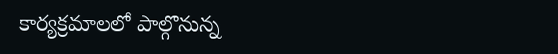కార్యక్రమాలలో పాల్గొనున్న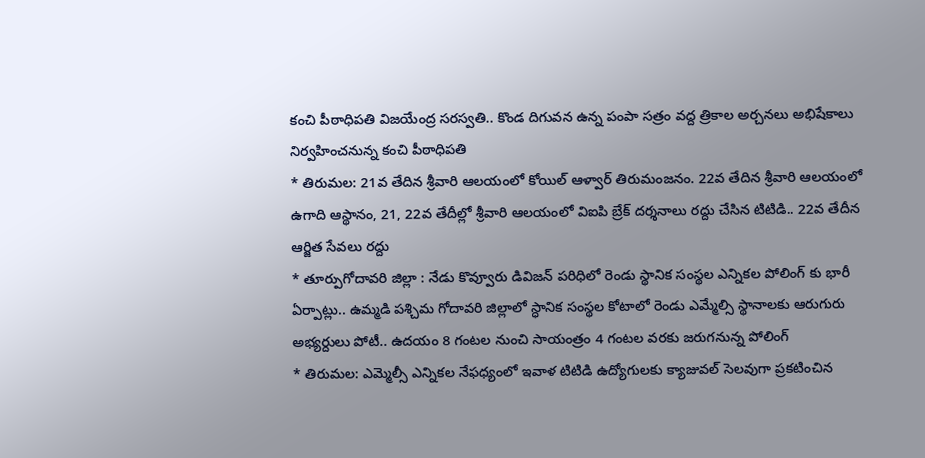కంచి పీఠాధిపతి విజయేంద్ర సరస్వతి.. కొండ దిగువన ఉన్న పంపా సత్రం వద్ద త్రికాల అర్చనలు అభిషేకాలు నిర్వహించనున్న కంచి పీఠాధిపతి
* తిరుమల: 21వ తేదిన శ్రీవారి ఆలయంలో కోయిల్ ఆళ్వార్ తిరుమంజనం. 22వ తేదిన శ్రీవారి ఆలయంలో ఉగాది ఆస్థానం, 21, 22వ తేదీల్లో శ్రీవారి ఆలయంలో విఐపి బ్రేక్ దర్శనాలు రద్దు చేసిన టిటిడి.. 22వ తేదీన ఆర్జిత సేవలు రద్దు
* తూర్పుగోదావరి జిల్లా : నేడు కొవ్వూరు డివిజన్ పరిధిలో రెండు స్థానిక సంస్థల ఎన్నికల పోలింగ్ కు భారీ ఏర్పాట్లు.. ఉమ్మడి పశ్చిమ గోదావరి జిల్లాలో స్ధానిక సంస్థల కోటాలో రెండు ఎమ్మేల్సి స్థానాలకు ఆరుగురు అభ్యర్దులు పోటీ.. ఉదయం 8 గంటల నుంచి సాయంత్రం 4 గంటల వరకు జరుగనున్న పోలింగ్
* తిరుమల: ఎమ్మెల్సీ ఎన్నికల నేఫధ్యంలో ఇవాళ టిటిడి ఉద్యోగులకు క్యాజువల్ సెలవుగా ప్రకటించిన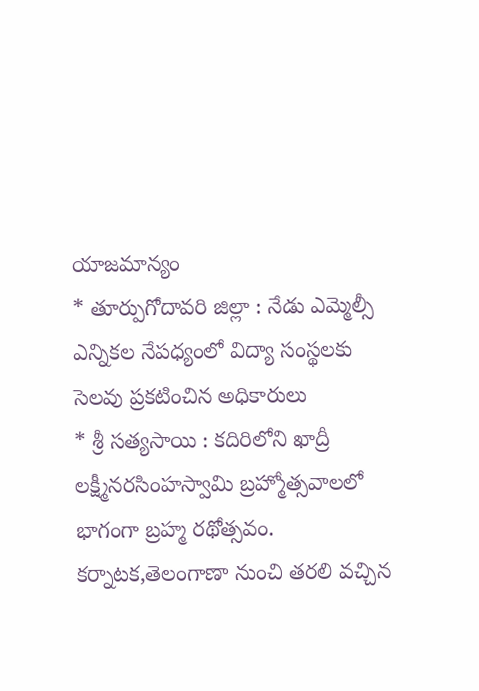యాజమాన్యం
* తూర్పుగోదావరి జిల్లా : నేడు ఎమ్మెల్సీ ఎన్నికల నేపధ్యంలో విద్యా సంస్థలకు సెలవు ప్రకటించిన అధికారులు
* శ్రీ సత్యసాయి : కదిరిలోని ఖాద్రీ లక్ష్మీనరసింహస్వామి బ్రహ్మోత్సవాలలో భాగంగా బ్రహ్మ రథోత్సవం. కర్నాటక,తెలంగాణా నుంచి తరలి వచ్చిన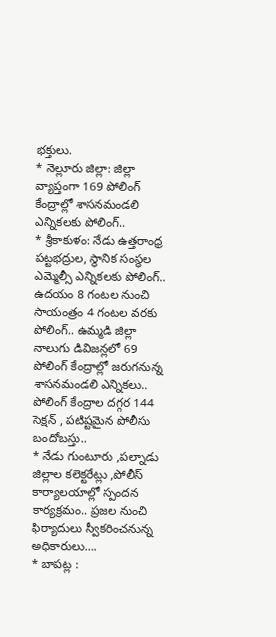భక్తులు.
* నెల్లూరు జిల్లా: జిల్లా వ్యాప్తంగా 169 పోలింగ్ కేంద్రాల్లో శాసనమండలి ఎన్నికలకు పోలింగ్..
* శ్రీకాకుళం: నేడు ఉత్తరాంధ్ర పట్టభద్రుల, స్థానిక సంస్థల ఎమ్మెల్సీ ఎన్నికలకు పోలింగ్.. ఉదయం 8 గంటల నుంచి సాయంత్రం 4 గంటల వరకు పోలింగ్.. ఉమ్మడి జిల్లా నాలుగు డివిజన్లలో 69 పోలింగ్ కేంద్రాల్లో జరుగనున్న శాసనమండలి ఎన్నికలు.. పోలింగ్ కేంద్రాల దగ్గర 144 సెక్షన్ , పటిష్టమైన పోలీసు బందోబస్తు..
* నేడు గుంటూరు ,పల్నాడు జిల్లాల కలెక్టరేట్లు ,పోలీస్ కార్యాలయాల్లో స్పందన కార్యక్రమం.. ప్రజల నుంచి ఫిర్యాదులు స్వీకరించనున్న అధికారులు….
* బాపట్ల :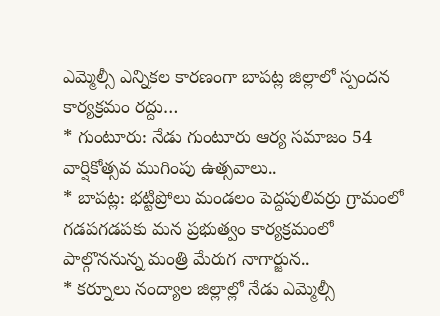ఎమ్మెల్సీ ఎన్నికల కారణంగా బాపట్ల జిల్లాలో స్పందన కార్యక్రమం రద్దు…
* గుంటూరు: నేడు గుంటూరు ఆర్య సమాజం 54 వార్షికోత్సవ ముగింపు ఉత్సవాలు..
* బాపట్ల: భట్టిప్రోలు మండలం పెద్దపులివర్రు గ్రామంలో గడపగడపకు మన ప్రభుత్వం కార్యక్రమంలో పాల్గొననున్న మంత్రి మేరుగ నాగార్జున..
* కర్నూలు నంద్యాల జిల్లాల్లో నేడు ఎమ్మెల్సీ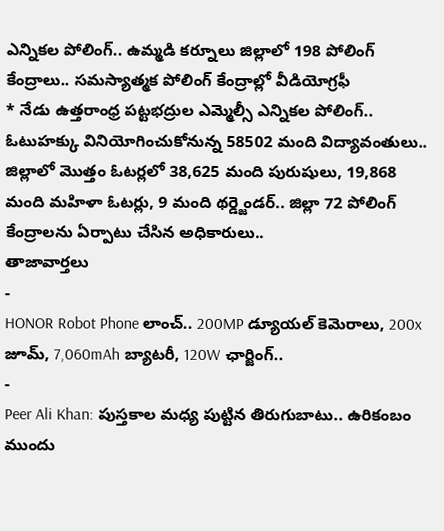ఎన్నికల పోలింగ్.. ఉమ్మడి కర్నూలు జిల్లాలో 198 పోలింగ్ కేంద్రాలు.. సమస్యాత్మక పోలింగ్ కేంద్రాల్లో వీడియోగ్రఫీ
* నేడు ఉత్తరాంధ్ర పట్టభద్రుల ఎమ్మెల్సీ ఎన్నికల పోలింగ్.. ఓటుహక్కు వినియోగించుకోనున్న 58502 మంది విద్యావంతులు.. జిల్లాలో మొత్తం ఓటర్లలో 38,625 మంది పురుషులు, 19,868 మంది మహిళా ఓటర్లు, 9 మంది థర్డ్జెండర్.. జిల్లా 72 పోలింగ్ కేంద్రాలను ఏర్పాటు చేసిన అధికారులు..
తాజావార్తలు
-
HONOR Robot Phone లాంచ్.. 200MP డ్యూయల్ కెమెరాలు, 200x జూమ్, 7,060mAh బ్యాటరీ, 120W ఛార్జింగ్..
-
Peer Ali Khan: పుస్తకాల మధ్య పుట్టిన తిరుగుబాటు.. ఉరికంబం ముందు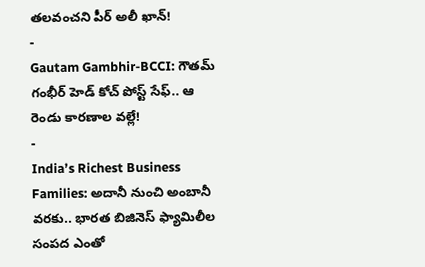తలవంచని పీర్ అలీ ఖాన్!
-
Gautam Gambhir-BCCI: గౌతమ్ గంభీర్ హెడ్ కోచ్ పోస్ట్ సేఫ్.. ఆ రెండు కారణాల వల్లే!
-
India’s Richest Business Families: అదానీ నుంచి అంబానీ వరకు.. భారత బిజినెస్ ఫ్యామిలీల సంపద ఎంతో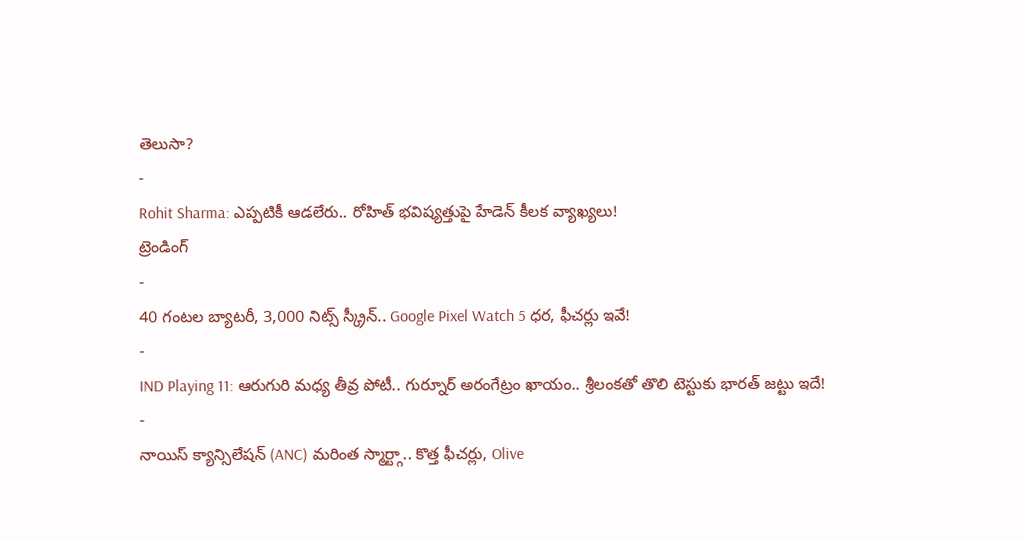తెలుసా?
-
Rohit Sharma: ఎప్పటికీ ఆడలేరు.. రోహిత్ భవిష్యత్తుపై హేడెన్ కీలక వ్యాఖ్యలు!
ట్రెండింగ్
-
40 గంటల బ్యాటరీ, 3,000 నిట్స్ స్క్రీన్.. Google Pixel Watch 5 ధర, ఫీచర్లు ఇవే!
-
IND Playing 11: ఆరుగురి మధ్య తీవ్ర పోటీ.. గుర్నూర్ అరంగేట్రం ఖాయం.. శ్రీలంకతో తొలి టెస్టుకు భారత్ జట్టు ఇదే!
-
నాయిస్ క్యాన్సిలేషన్ (ANC) మరింత స్మార్ట్గా.. కొత్త ఫీచర్లు, Olive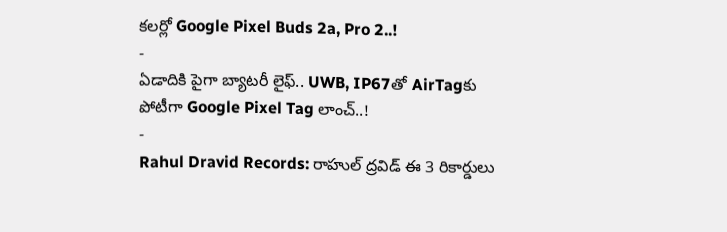కలర్లో Google Pixel Buds 2a, Pro 2..!
-
ఏడాదికి పైగా బ్యాటరీ లైఫ్.. UWB, IP67తో AirTagకు పోటీగా Google Pixel Tag లాంచ్..!
-
Rahul Dravid Records: రాహుల్ ద్రవిడ్ ఈ 3 రికార్డులు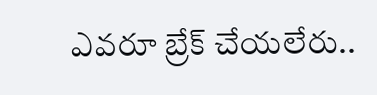ఎవరూ బ్రేక్ చేయలేరు..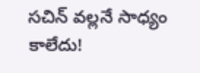సచిన్ వల్లనే సాధ్యం కాలేదు!